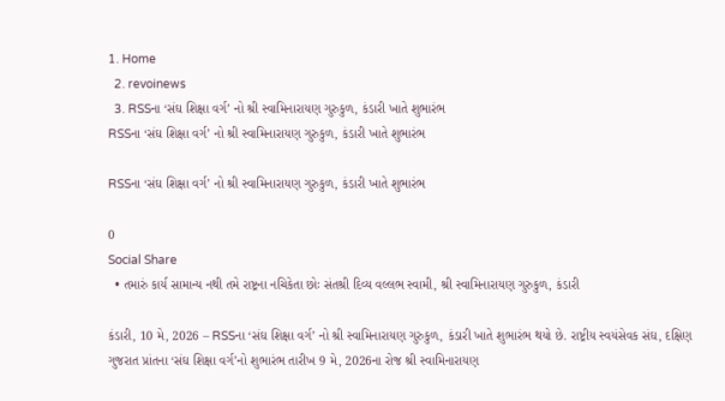1. Home
  2. revoinews
  3. RSSના ‘સંઘ શિક્ષા વર્ગ’ નો શ્રી સ્વામિનારાયણ ગુરુકુળ, કંડારી ખાતે શુભારંભ
RSSના ‘સંઘ શિક્ષા વર્ગ’ નો શ્રી સ્વામિનારાયણ ગુરુકુળ, કંડારી ખાતે શુભારંભ

RSSના ‘સંઘ શિક્ષા વર્ગ’ નો શ્રી સ્વામિનારાયણ ગુરુકુળ, કંડારી ખાતે શુભારંભ

0
Social Share
  • તમારું કાર્ય સામાન્ય નથી તમે રાષ્ટ્રના નચિકેતા છોઃ સંતશ્રી દિવ્ય વલ્લભ સ્વામી, શ્રી સ્વામિનારાયણ ગુરુકુળ, કંડારી

કંડારી, 10 મે, 2026 – RSSના ‘સંઘ શિક્ષા વર્ગ’ નો શ્રી સ્વામિનારાયણ ગુરુકુળ, કંડારી ખાતે શુભારંભ થયો છે. રાષ્ટ્રીય સ્વયંસેવક સંઘ, દક્ષિણ ગુજરાત પ્રાંતના ‘સંઘ શિક્ષા વર્ગ’નો શુભારંભ તારીખ 9 મે, 2026ના રોજ શ્રી સ્વામિનારાયણ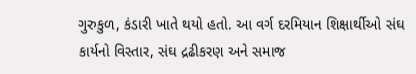ગુરુકુળ, કંડારી ખાતે થયો હતો. આ વર્ગ દરમિયાન શિક્ષાર્થીઓ સંઘ કાર્યનો વિસ્તાર, સંઘ દ્રઢીકરણ અને સમાજ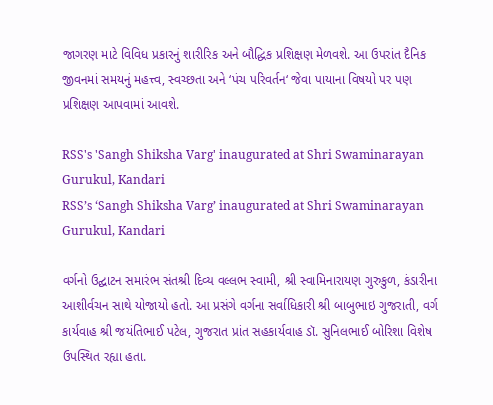જાગરણ માટે વિવિધ પ્રકારનું શારીરિક અને બૌદ્ધિક પ્રશિક્ષણ મેળવશે. આ ઉપરાંત દૈનિક જીવનમાં સમયનું મહત્ત્વ, સ્વચ્છતા અને ‘પંચ પરિવર્તન‘ જેવા પાયાના વિષયો પર પણ પ્રશિક્ષણ આપવામાં આવશે.

RSS's 'Sangh Shiksha Varg' inaugurated at Shri Swaminarayan Gurukul, Kandari
RSS’s ‘Sangh Shiksha Varg’ inaugurated at Shri Swaminarayan Gurukul, Kandari

વર્ગનો ઉદ્ઘાટન સમારંભ સંતશ્રી દિવ્ય વલ્લભ સ્વામી, શ્રી સ્વામિનારાયણ ગુરુકુળ, કંડારીના આશીર્વચન સાથે યોજાયો હતો. આ પ્રસંગે વર્ગના સર્વાધિકારી શ્રી બાબુભાઇ ગુજરાતી, વર્ગ કાર્યવાહ શ્રી જયંતિભાઈ પટેલ, ગુજરાત પ્રાંત સહકાર્યવાહ ડૉ. સુનિલભાઈ બોરિશા વિશેષ ઉપસ્થિત રહ્યા હતા.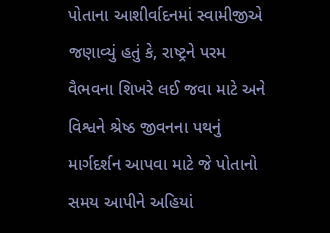પોતાના આશીર્વાદનમાં સ્વામીજીએ જણાવ્યું હતું કે, રાષ્ટ્રને પરમ વૈભવના શિખરે લઈ જવા માટે અને વિશ્વને શ્રેષ્ઠ જીવનના પથનું માર્ગદર્શન આપવા માટે જે પોતાનો સમય આપીને અહિયાં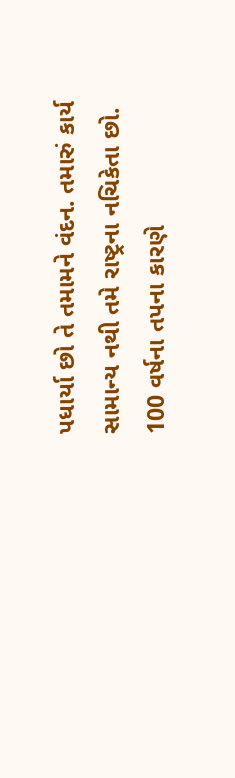પધાર્યા છો તે તમામને વંદન. તમારું કાર્ય સામાન્ય નથી તમે રાષ્ટ્રના નચિકેતા છો. 100 વર્ષના તપના કારણે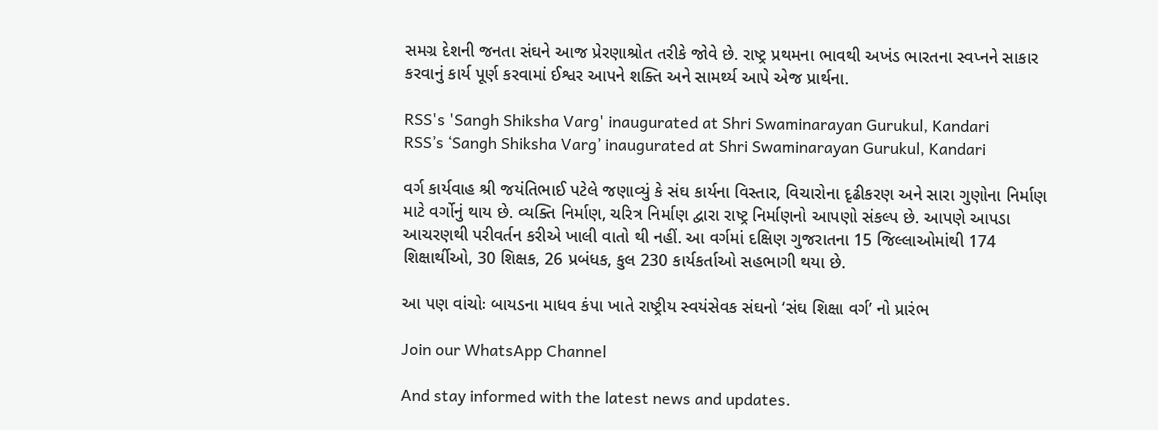સમગ્ર દેશની જનતા સંઘને આજ પ્રેરણાશ્રોત તરીકે જોવે છે. રાષ્ટ્ર પ્રથમના ભાવથી અખંડ ભારતના સ્વપ્નને સાકાર કરવાનું કાર્ય પૂર્ણ કરવામાં ઈશ્વર આપને શક્તિ અને સામર્થ્ય આપે એજ પ્રાર્થના.

RSS's 'Sangh Shiksha Varg' inaugurated at Shri Swaminarayan Gurukul, Kandari
RSS’s ‘Sangh Shiksha Varg’ inaugurated at Shri Swaminarayan Gurukul, Kandari

વર્ગ કાર્યવાહ શ્રી જયંતિભાઈ પટેલે જણાવ્યું કે સંઘ કાર્યના વિસ્તાર, વિચારોના દૃઢીકરણ અને સારા ગુણોના નિર્માણ માટે વર્ગોનું થાય છે. વ્યક્તિ નિર્માણ, ચરિત્ર નિર્માણ દ્વારા રાષ્ટ્ર નિર્માણનો આપણો સંકલ્પ છે. આપણે આપડા આચરણથી પરીવર્તન કરીએ ખાલી વાતો થી નહીં. આ વર્ગમાં દક્ષિણ ગુજરાતના 15 જિલ્લાઓમાંથી 174 શિક્ષાર્થીઓ, 30 શિક્ષક, 26 પ્રબંધક, કુલ 230 કાર્યકર્તાઓ સહભાગી થયા છે.

આ પણ વાંચોઃ બાયડના માધવ કંપા ખાતે રાષ્ટ્રીય સ્વયંસેવક સંઘનો ‘સંઘ શિક્ષા વર્ગ’ નો પ્રારંભ

Join our WhatsApp Channel

And stay informed with the latest news and updates.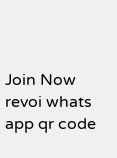Join Now
revoi whats app qr code